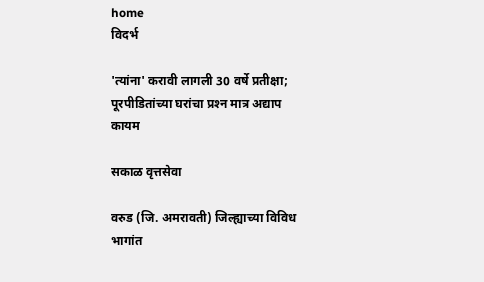home
विदर्भ

'त्यांना' करावी लागली 30 वर्षे प्रतीक्षा; पूरपीडितांच्या घरांचा प्रश्‍न मात्र अद्याप कायम

सकाळ वृत्तसेवा

वरुड (जि. अमरावती) जिल्ह्याच्या विविध भागांत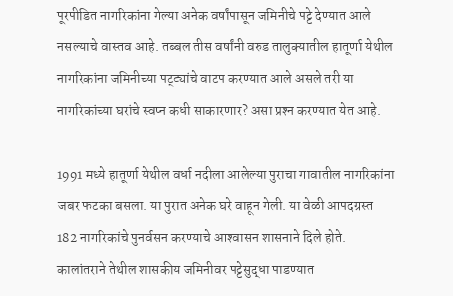पूरपीडित नागरिकांना गेल्या अनेक वर्षांपासून जमिनीचे पट्टे देण्यात आले नसल्याचे वास्तव आहे. तब्बल तीस वर्षांनी वरुड तालुक्‍यातील हातूर्णा येथील नागरिकांना जमिनीच्या पट्ट्यांचे वाटप करण्यात आले असले तरी या नागरिकांच्या घरांचे स्वप्न कधी साकारणार? असा प्रश्‍न करण्यात येत आहे.

1991 मध्ये हातूर्णा येथील वर्धा नदीला आलेल्या पुराचा गावातील नागरिकांना जबर फटका बसला. या पुरात अनेक घरे वाहून गेली. या वेळी आपदग्रस्त 182 नागरिकांचे पुनर्वसन करण्याचे आश्‍वासन शासनाने दिले होते. कालांतराने तेथील शासकीय जमिनीवर पट्टेसुद्धा पाडण्यात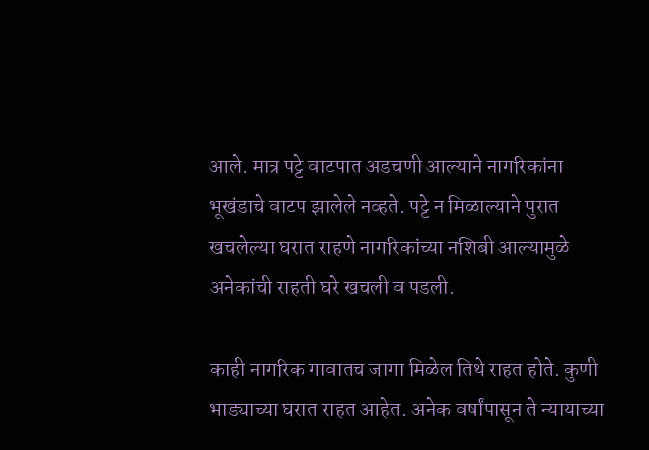आले. मात्र पट्टे वाटपात अडचणी आल्याने नागरिकांना भूखंडाचे वाटप झालेले नव्हते. पट्टे न मिळाल्याने पुरात खचलेल्या घरात राहणे नागरिकांच्या नशिबी आल्यामुळे अनेकांची राहती घरे खचली व पडली.

काही नागरिक गावातच जागा मिळेल तिथे राहत होते. कुणी भाड्याच्या घरात राहत आहेत. अनेक वर्षांपासून ते न्यायाच्या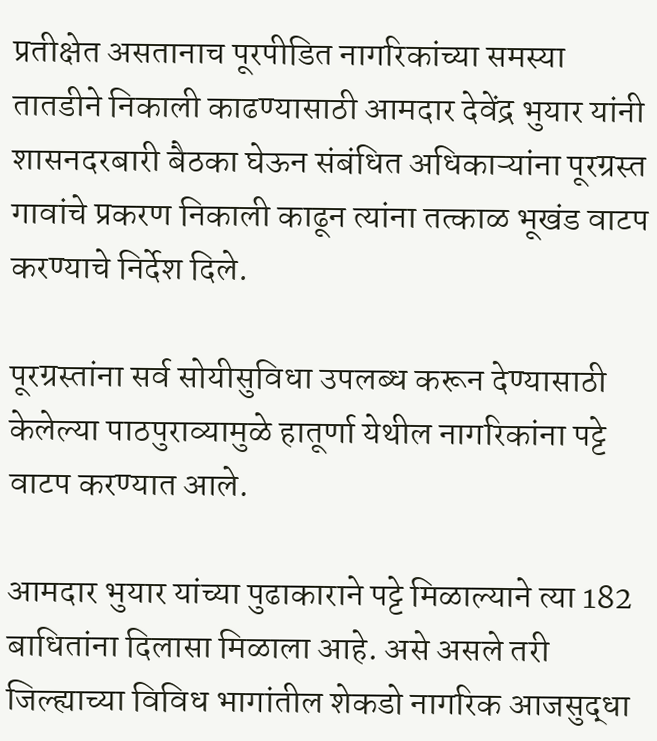प्रतीक्षेत असतानाच पूरपीडित नागरिकांच्या समस्या तातडीने निकाली काढण्यासाठी आमदार देवेंद्र भुयार यांनी शासनदरबारी बैठका घेऊन संबंधित अधिकाऱ्यांना पूरग्रस्त गावांचे प्रकरण निकाली काढून त्यांना तत्काळ भूखंड वाटप करण्याचे निर्देश दिले.

पूरग्रस्तांना सर्व सोयीसुविधा उपलब्ध करून देण्यासाठी केलेल्या पाठपुराव्यामुळे हातूर्णा येथील नागरिकांना पट्टे वाटप करण्यात आले.

आमदार भुयार यांच्या पुढाकाराने पट्टे मिळाल्याने त्या 182 बाधितांना दिलासा मिळाला आहे. असे असले तरी जिल्ह्याच्या विविध भागांतील शेकडो नागरिक आजसुद्धा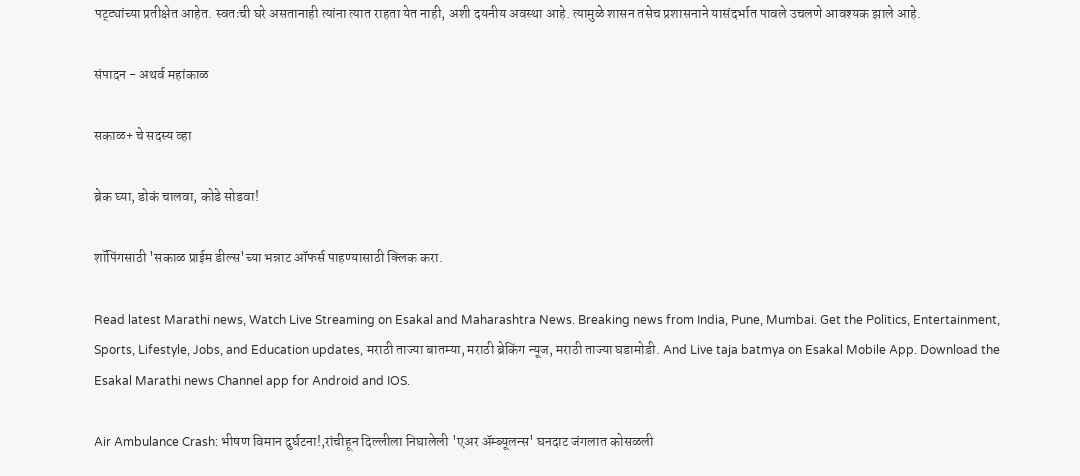पट्ट्यांच्या प्रतीक्षेत आहेत. स्वतःची घरे असतानाही त्यांना त्यात राहता येत नाही, अशी दयनीय अवस्था आहे. त्यामुळे शासन तसेच प्रशासनाने यासंदर्भात पावले उचलणे आवश्‍यक झाले आहे.

संपादन - अथर्व महांकाळ

सकाळ+ चे सदस्य व्हा

ब्रेक घ्या, डोकं चालवा, कोडे सोडवा!

शॉपिंगसाठी 'सकाळ प्राईम डील्स'च्या भन्नाट ऑफर्स पाहण्यासाठी क्लिक करा.

Read latest Marathi news, Watch Live Streaming on Esakal and Maharashtra News. Breaking news from India, Pune, Mumbai. Get the Politics, Entertainment, Sports, Lifestyle, Jobs, and Education updates, मराठी ताज्या बातम्या, मराठी ब्रेकिंग न्यूज, मराठी ताज्या घडामोडी. And Live taja batmya on Esakal Mobile App. Download the Esakal Marathi news Channel app for Android and IOS.

Air Ambulance Crash: भीषण विमान दुर्घटना!,रांचीहून दिल्लीला निघालेली 'एअर अ‍ॅम्ब्यूलन्स' घनदाट जंगलात कोसळली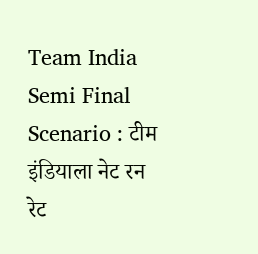Team India Semi Final Scenario : टीम इंडियाला नेट रन रेट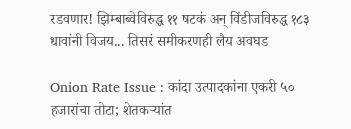रडवणार! झिम्बाब्वेविरुद्ध ११ षटकं अन् विंडीजविरुद्ध १८३ धावांनी विजय... तिसरं समीकरणही लैय अवघड

Onion Rate Issue : कांदा उत्पादकांना एकरी ५० हजारांचा तोटा; शेतकऱ्यांत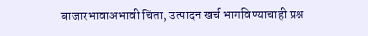बाजारभावाअभावी चिंता, उत्पादन खर्च भागविण्याचाही प्रश्न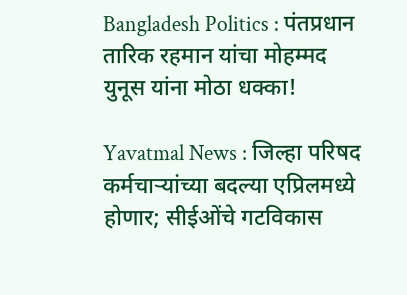Bangladesh Politics : पंतप्रधान तारिक रहमान यांचा मोहम्मद युनूस यांना मोठा धक्का!

Yavatmal News : जिल्हा परिषद कर्मचार्‍यांच्या बदल्या एप्रिलमध्ये होणार; सीईओंचे गटविकास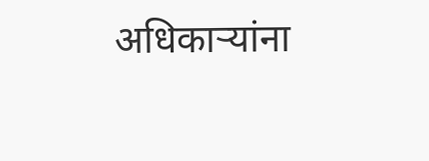अधिकार्‍यांना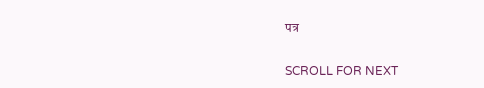पत्र

SCROLL FOR NEXT